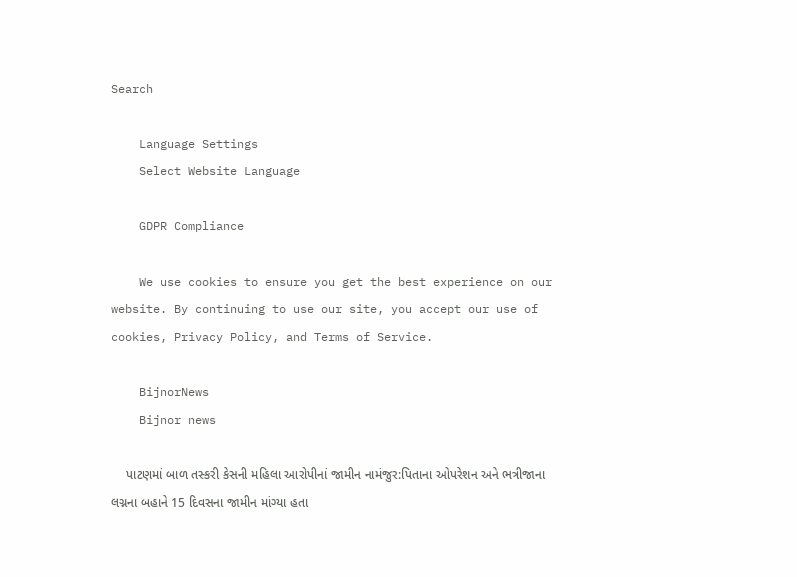Search

    Language Settings
    Select Website Language

    GDPR Compliance

    We use cookies to ensure you get the best experience on our website. By continuing to use our site, you accept our use of cookies, Privacy Policy, and Terms of Service.

    BijnorNews
    Bijnor news

    પાટણમાં બાળ તસ્કરી કેસની મહિલા આરોપીનાં જામીન નામંજુર:પિતાના ઓપરેશન અને ભત્રીજાના લગ્નના બહાને 15 દિવસના જામીન માંગ્યા હતા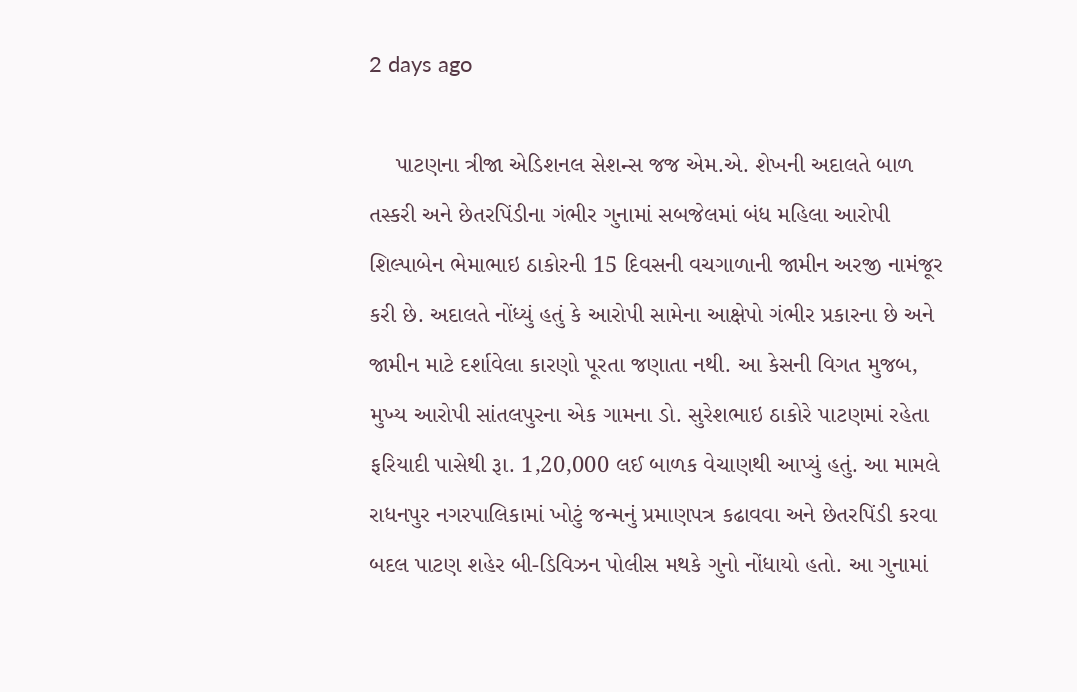2 days ago

    પાટણના ત્રીજા એડિશનલ સેશન્સ જજ એમ.એ. શેખની અદાલતે બાળ તસ્કરી અને છેતરપિંડીના ગંભીર ગુનામાં સબજેલમાં બંધ મહિલા આરોપી શિલ્પાબેન ભેમાભાઇ ઠાકોરની 15 દિવસની વચગાળાની જામીન અરજી નામંજૂર કરી છે. અદાલતે નોંધ્યું હતું કે આરોપી સામેના આક્ષેપો ગંભીર પ્રકારના છે અને જામીન માટે દર્શાવેલા કારણો પૂરતા જણાતા નથી. આ કેસની વિગત મુજબ, મુખ્ય આરોપી સાંતલપુરના એક ગામના ડો. સુરેશભાઇ ઠાકોરે પાટણમાં રહેતા ફરિયાદી પાસેથી રૂા. 1,20,000 લઈ બાળક વેચાણથી આપ્યું હતું. આ મામલે રાધનપુર નગરપાલિકામાં ખોટું જન્મનું પ્રમાણપત્ર કઢાવવા અને છેતરપિંડી કરવા બદલ પાટણ શહેર બી-ડિવિઝન પોલીસ મથકે ગુનો નોંધાયો હતો. આ ગુનામાં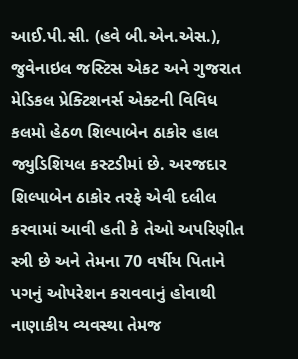આઈ.પી.સી. (હવે બી.એન.એસ.), જુવેનાઇલ જસ્ટિસ એકટ અને ગુજરાત મેડિકલ પ્રેક્ટિશનર્સ એક્ટની વિવિધ કલમો હેઠળ શિલ્પાબેન ઠાકોર હાલ જ્યુડિશિયલ કસ્ટડીમાં છે. અરજદાર શિલ્પાબેન ઠાકોર તરફે એવી દલીલ કરવામાં આવી હતી કે તેઓ અપરિણીત સ્ત્રી છે અને તેમના 70 વર્ષીય પિતાને પગનું ઓપરેશન કરાવવાનું હોવાથી નાણાકીય વ્યવસ્થા તેમજ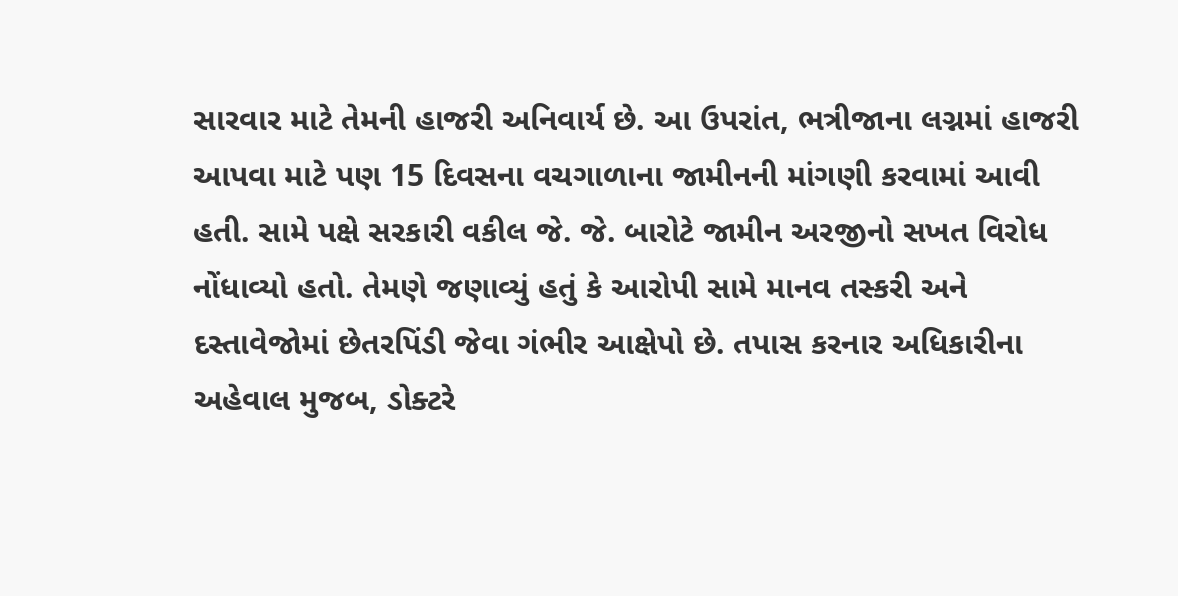સારવાર માટે તેમની હાજરી અનિવાર્ય છે. આ ઉપરાંત, ભત્રીજાના લગ્નમાં હાજરી આપવા માટે પણ 15 દિવસના વચગાળાના જામીનની માંગણી કરવામાં આવી હતી. સામે પક્ષે સરકારી વકીલ જે. જે. બારોટે જામીન અરજીનો સખત વિરોધ નોંધાવ્યો હતો. તેમણે જણાવ્યું હતું કે આરોપી સામે માનવ તસ્કરી અને દસ્તાવેજોમાં છેતરપિંડી જેવા ગંભીર આક્ષેપો છે. તપાસ કરનાર અધિકારીના અહેવાલ મુજબ, ડોક્ટરે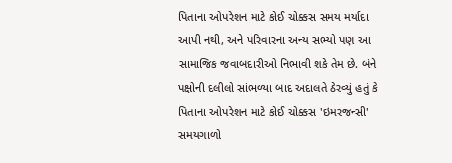પિતાના ઓપરેશન માટે કોઈ ચોક્કસ સમય મર્યાદા આપી નથી, અને પરિવારના અન્ય સભ્યો પણ આ સામાજિક જવાબદારીઓ નિભાવી શકે તેમ છે. બંને પક્ષોની દલીલો સાંભળ્યા બાદ અદાલતે ઠેરવ્યું હતું કે પિતાના ઓપરેશન માટે કોઈ ચોક્કસ 'ઇમરજન્સી' સમયગાળો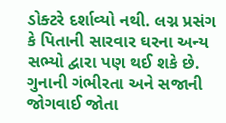ડોક્ટરે દર્શાવ્યો નથી. લગ્ન પ્રસંગ કે પિતાની સારવાર ઘરના અન્ય સભ્યો દ્વારા પણ થઈ શકે છે. ગુનાની ગંભીરતા અને સજાની જોગવાઈ જોતા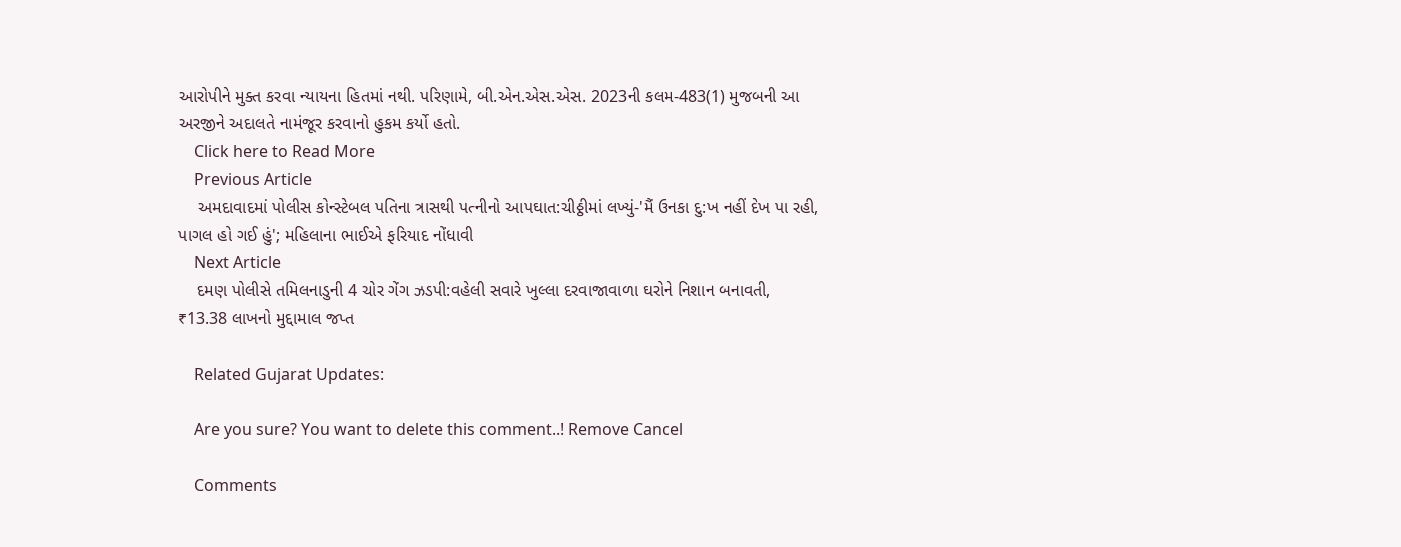આરોપીને મુક્ત કરવા ન્યાયના હિતમાં નથી. પરિણામે, બી.એન.એસ.એસ. 2023ની કલમ-483(1) મુજબની આ અરજીને અદાલતે નામંજૂર કરવાનો હુકમ કર્યો હતો.
    Click here to Read More
    Previous Article
    અમદાવાદમાં પોલીસ કોન્સ્ટેબલ પતિના ત્રાસથી પત્નીનો આપઘાત:ચીઠ્ઠીમાં લખ્યું-'મૈં ઉનકા દુ:ખ નહીં દેખ પા રહી, પાગલ હો ગઈ હું'; મહિલાના ભાઈએ ફરિયાદ નોંધાવી
    Next Article
    દમણ પોલીસે તમિલનાડુની 4 ચોર ગેંગ ઝડપી:વહેલી સવારે ખુલ્લા દરવાજાવાળા ઘરોને નિશાન બનાવતી, ₹13.38 લાખનો મુદ્દામાલ જપ્ત

    Related Gujarat Updates:

    Are you sure? You want to delete this comment..! Remove Cancel

    Comments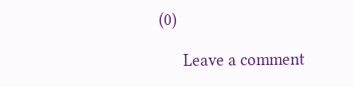(0)

      Leave a comment